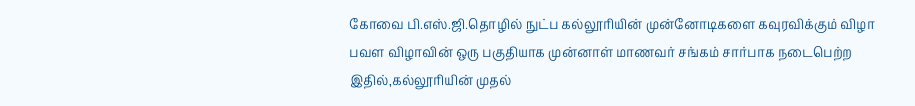கோவை பி.எஸ்.ஜி.தொழில் நுட்ப கல்லூரியின் முன்னோடிகளை கவுரவிக்கும் விழா
பவள விழாவின் ஒரு பகுதியாக முன்னாள் மாணவர் சங்கம் சார்பாக நடைபெற்ற இதில்,கல்லூரியின் முதல்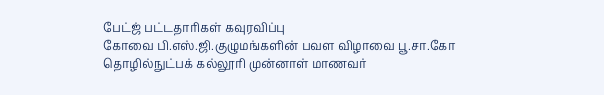பேட்ஜ் பட்டதாரிகள் கவுரவிப்பு
கோவை பி.எஸ்.ஜி.குழுமங்களின் பவள விழாவை பூ.சா.கோ தொழில்நுட்பக் கல்லூரி முன்னாள் மாணவர்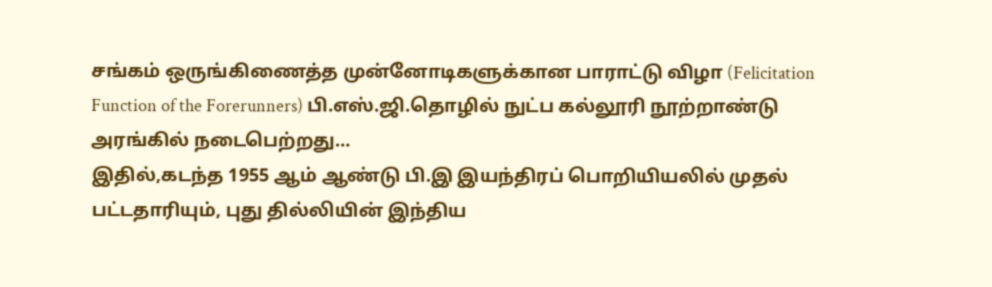சங்கம் ஒருங்கிணைத்த முன்னோடிகளுக்கான பாராட்டு விழா (Felicitation Function of the Forerunners) பி.எஸ்.ஜி.தொழில் நுட்ப கல்லூரி நூற்றாண்டு அரங்கில் நடைபெற்றது…
இதில்,கடந்த 1955 ஆம் ஆண்டு பி.இ இயந்திரப் பொறியியலில் முதல் பட்டதாரியும், புது தில்லியின் இந்திய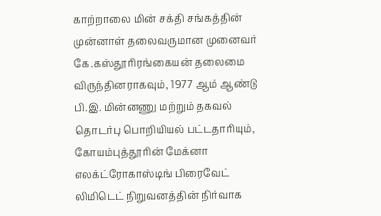காற்றாலை மின் சக்தி சங்கத்தின் முன்னாள் தலைவருமான முனைவர் கே.கஸ்தூரிரங்கையன் தலைமை விருந்தினராகவும், 1977 ஆம் ஆண்டு பி.இ. மின்னணு மற்றும் தகவல் தொடர்பு பொறியியல் பட்டதாரியும், கோயம்புத்தூரின் மேக்னா எலக்ட்ரோகாஸ்டிங் பிரைவேட் லிமிடெட் நிறுவனத்தின் நிர்வாக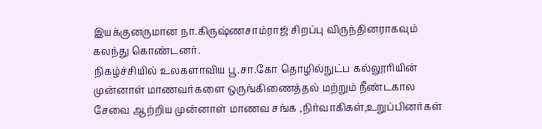இயக்குனருமான நா.கிருஷ்ணசாம்ராஜ் சிறப்பு விருந்தினராகவும் கலந்து கொண்டனர்.
நிகழ்ச்சியில் உலகளாவிய பூ.சா.கோ தொழில்நுட்ப கல்லூரியின் முன்னாள் மாணவர்களை ஒருங்கிணைத்தல் மற்றும் நீண்டகால சேவை ஆற்றிய முன்னாள் மாணவ சங்க ,நிர்வாகிகள்,உறுப்பினர்கள்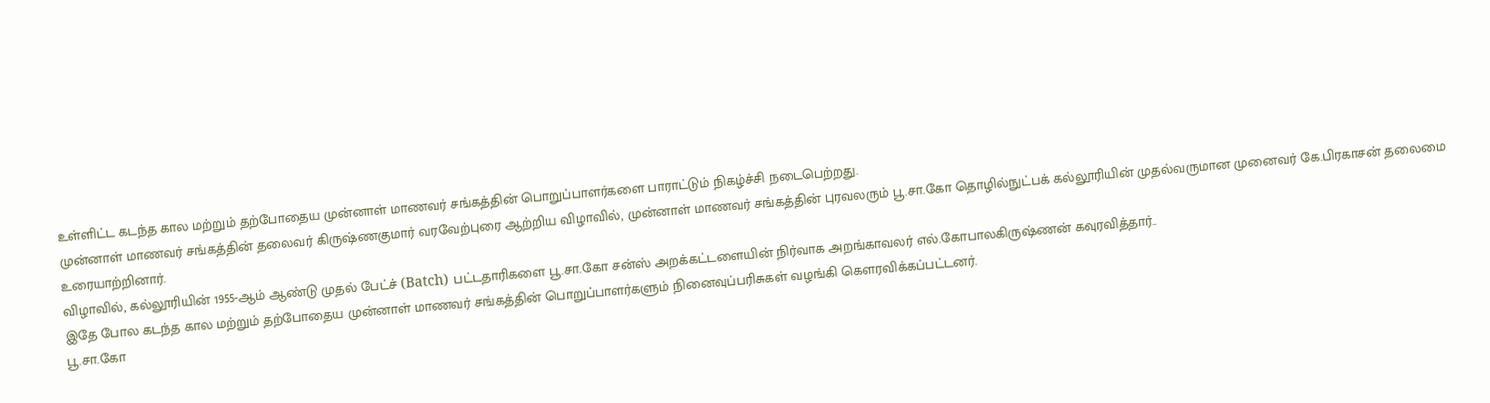உள்ளிட்ட கடந்த கால மற்றும் தற்போதைய முன்னாள் மாணவர் சங்கத்தின் பொறுப்பாளர்களை பாராட்டும் நிகழ்ச்சி நடைபெற்றது.
முன்னாள் மாணவர் சங்கத்தின் தலைவர் கிருஷ்ணகுமார் வரவேற்புரை ஆற்றிய விழாவில், முன்னாள் மாணவர் சங்கத்தின் புரவலரும் பூ.சா.கோ தொழில்நுட்பக் கல்லூரியின் முதல்வருமான முனைவர் கே.பிரகாசன் தலைமை உரையாற்றினார்.
விழாவில், கல்லூரியின் 1955-ஆம் ஆண்டு முதல் பேட்ச் (Batch) பட்டதாரிகளை பூ.சா.கோ சன்ஸ் அறக்கட்டளையின் நிர்வாக அறங்காவலர் எல்.கோபாலகிருஷ்ணன் கவுரவித்தார்..
இதே போல கடந்த கால மற்றும் தற்போதைய முன்னாள் மாணவர் சங்கத்தின் பொறுப்பாளர்களும் நினைவுப்பரிசுகள் வழங்கி கௌரவிக்கப்பட்டனர்.
பூ.சா.கோ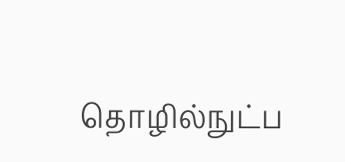தொழில்நுட்ப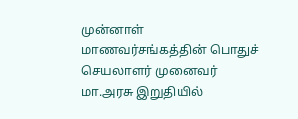முன்னாள் மாணவர்சங்கத்தின் பொதுச் செயலாளர் முனைவர் மா.அரசு இறுதியில்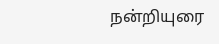நன்றியுரை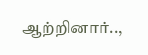ஆற்றினார்..,